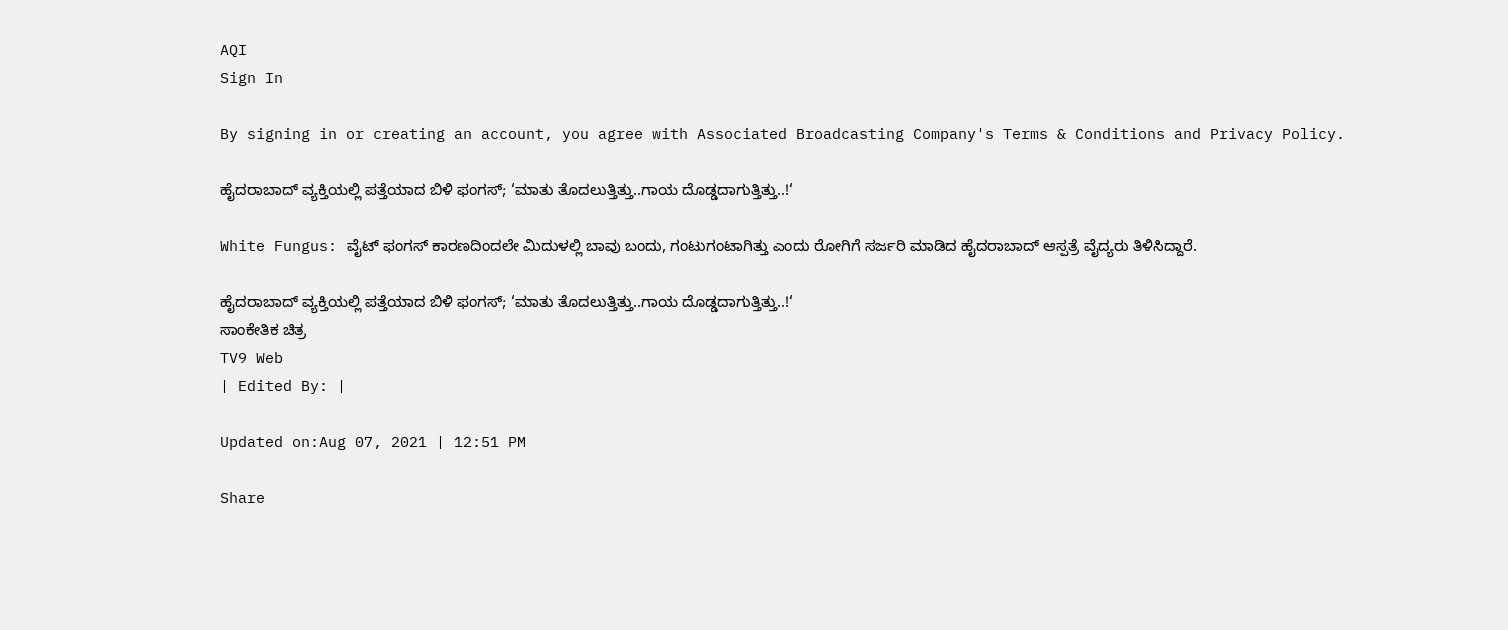AQI
Sign In

By signing in or creating an account, you agree with Associated Broadcasting Company's Terms & Conditions and Privacy Policy.

ಹೈದರಾಬಾದ್ ವ್ಯಕ್ತಿಯಲ್ಲಿ ಪತ್ತೆಯಾದ ಬಿಳಿ ಫಂಗಸ್; ‘ಮಾತು ತೊದಲುತ್ತಿತ್ತು..ಗಾಯ ದೊಡ್ಡದಾಗುತ್ತಿತ್ತು..!‘

White Fungus: ವೈಟ್ ಫಂಗಸ್ ಕಾರಣದಿಂದಲೇ ಮಿದುಳಲ್ಲಿ ಬಾವು ಬಂದು, ಗಂಟುಗಂಟಾಗಿತ್ತು ಎಂದು ರೋಗಿಗೆ ಸರ್ಜರಿ ಮಾಡಿದ ಹೈದರಾಬಾದ್ ಆಸ್ಪತ್ರೆ ವೈದ್ಯರು ತಿಳಿಸಿದ್ದಾರೆ.

ಹೈದರಾಬಾದ್ ವ್ಯಕ್ತಿಯಲ್ಲಿ ಪತ್ತೆಯಾದ ಬಿಳಿ ಫಂಗಸ್; ‘ಮಾತು ತೊದಲುತ್ತಿತ್ತು..ಗಾಯ ದೊಡ್ಡದಾಗುತ್ತಿತ್ತು..!‘
ಸಾಂಕೇತಿಕ ಚಿತ್ರ
TV9 Web
| Edited By: |

Updated on:Aug 07, 2021 | 12:51 PM

Share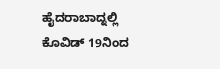ಹೈದರಾಬಾದ್ನಲ್ಲಿ ಕೊವಿಡ್ 19ನಿಂದ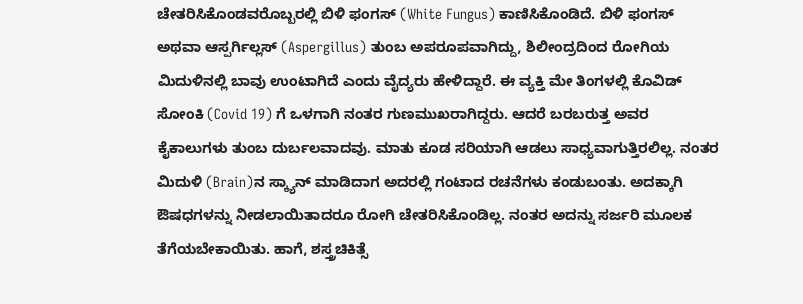ಚೇತರಿಸಿಕೊಂಡವರೊಬ್ಬರಲ್ಲಿ ಬಿಳಿ ಫಂಗಸ್ (White Fungus) ಕಾಣಿಸಿಕೊಂಡಿದೆ. ಬಿಳಿ ಫಂಗಸ್ ಅಥವಾ ಆಸ್ಪರ್ಗಿಲ್ಲಸ್ (Aspergillus) ತುಂಬ ಅಪರೂಪವಾಗಿದ್ದು, ಶಿಲೀಂದ್ರದಿಂದ ರೋಗಿಯ ಮಿದುಳಿನಲ್ಲಿ ಬಾವು ಉಂಟಾಗಿದೆ ಎಂದು ವೈದ್ಯರು ಹೇಳಿದ್ದಾರೆ. ಈ ವ್ಯಕ್ತಿ ಮೇ ತಿಂಗಳಲ್ಲಿ ಕೊವಿಡ್ ಸೋಂಕಿ (Covid 19) ಗೆ ಒಳಗಾಗಿ ನಂತರ ಗುಣಮುಖರಾಗಿದ್ದರು. ಆದರೆ ಬರಬರುತ್ತ ಅವರ ಕೈಕಾಲುಗಳು ತುಂಬ ದುರ್ಬಲವಾದವು. ಮಾತು ಕೂಡ ಸರಿಯಾಗಿ ಆಡಲು ಸಾಧ್ಯವಾಗುತ್ತಿರಲಿಲ್ಲ. ನಂತರ ಮಿದುಳಿ (Brain)ನ ಸ್ಕ್ಯಾನ್ ಮಾಡಿದಾಗ ಅದರಲ್ಲಿ ಗಂಟಾದ ರಚನೆಗಳು ಕಂಡುಬಂತು. ಅದಕ್ಕಾಗಿ ಔಷಧಗಳನ್ನು ನೀಡಲಾಯಿತಾದರೂ ರೋಗಿ ಚೇತರಿಸಿಕೊಂಡಿಲ್ಲ. ನಂತರ ಅದನ್ನು ಸರ್ಜರಿ ಮೂಲಕ ತೆಗೆಯಬೇಕಾಯಿತು. ಹಾಗೆ, ಶಸ್ತ್ರಚಿಕಿತ್ಸೆ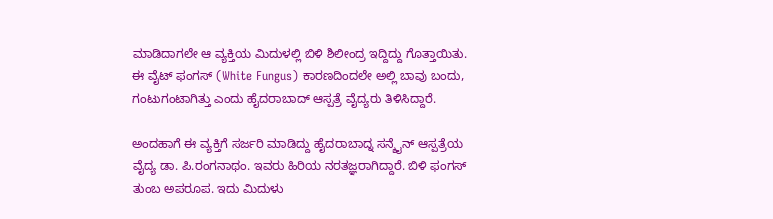ಮಾಡಿದಾಗಲೇ ಆ ವ್ಯಕ್ತಿಯ ಮಿದುಳಲ್ಲಿ ಬಿಳಿ ಶಿಲೀಂದ್ರ ಇದ್ದಿದ್ದು ಗೊತ್ತಾಯಿತು. ಈ ವೈಟ್ ಫಂಗಸ್ (White Fungus) ಕಾರಣದಿಂದಲೇ ಅಲ್ಲಿ ಬಾವು ಬಂದು, ಗಂಟುಗಂಟಾಗಿತ್ತು ಎಂದು ಹೈದರಾಬಾದ್ ಆಸ್ಪತ್ರೆ ವೈದ್ಯರು ತಿಳಿಸಿದ್ದಾರೆ.

ಅಂದಹಾಗೆ ಈ ವ್ಯಕ್ತಿಗೆ ಸರ್ಜರಿ ಮಾಡಿದ್ದು ಹೈದರಾಬಾದ್ನ ಸನ್ಶೈನ್ ಆಸ್ಪತ್ರೆಯ ವೈದ್ಯ ಡಾ. ಪಿ.ರಂಗನಾಥಂ. ಇವರು ಹಿರಿಯ ನರತಜ್ಞರಾಗಿದ್ದಾರೆ. ಬಿಳಿ ಫಂಗಸ್ ತುಂಬ ಅಪರೂಪ. ಇದು ಮಿದುಳು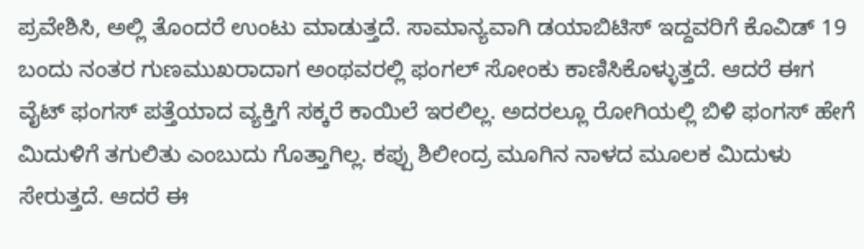ಪ್ರವೇಶಿಸಿ, ಅಲ್ಲಿ ತೊಂದರೆ ಉಂಟು ಮಾಡುತ್ತದೆ. ಸಾಮಾನ್ಯವಾಗಿ ಡಯಾಬಿಟಿಸ್ ಇದ್ದವರಿಗೆ ಕೊವಿಡ್ 19 ಬಂದು ನಂತರ ಗುಣಮುಖರಾದಾಗ ಅಂಥವರಲ್ಲಿ ಫಂಗಲ್ ಸೋಂಕು ಕಾಣಿಸಿಕೊಳ್ಳುತ್ತದೆ. ಆದರೆ ಈಗ ವೈಟ್ ಫಂಗಸ್ ಪತ್ತೆಯಾದ ವ್ಯಕ್ತಿಗೆ ಸಕ್ಕರೆ ಕಾಯಿಲೆ ಇರಲಿಲ್ಲ. ಅದರಲ್ಲೂ ರೋಗಿಯಲ್ಲಿ ಬಿಳಿ ಫಂಗಸ್ ಹೇಗೆ ಮಿದುಳಿಗೆ ತಗುಲಿತು ಎಂಬುದು ಗೊತ್ತಾಗಿಲ್ಲ. ಕಪ್ಪು ಶಿಲೀಂದ್ರ ಮೂಗಿನ ನಾಳದ ಮೂಲಕ ಮಿದುಳು ಸೇರುತ್ತದೆ. ಆದರೆ ಈ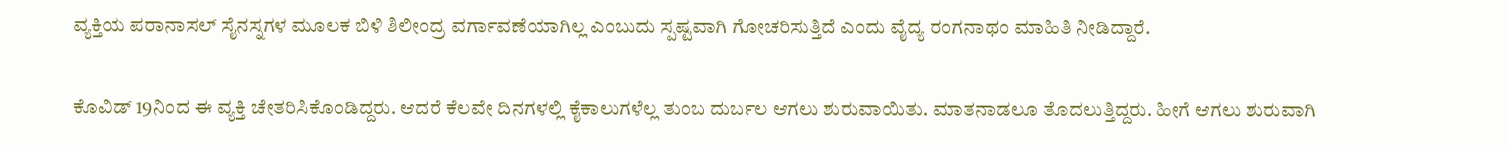ವ್ಯಕ್ತಿಯ ಪರಾನಾಸಲ್ ಸೈನಸ್ನಗಳ ಮೂಲಕ ಬಿಳಿ ಶಿಲೀಂದ್ರ ವರ್ಗಾವಣೆಯಾಗಿಲ್ಲ ಎಂಬುದು ಸ್ಪಷ್ಟವಾಗಿ ಗೋಚರಿಸುತ್ತಿದೆ ಎಂದು ವೈದ್ಯ ರಂಗನಾಥಂ ಮಾಹಿತಿ ನೀಡಿದ್ದಾರೆ.

ಕೊವಿಡ್ 19ನಿಂದ ಈ ವ್ಯಕ್ತಿ ಚೇತರಿಸಿಕೊಂಡಿದ್ದರು. ಆದರೆ ಕೆಲವೇ ದಿನಗಳಲ್ಲಿ ಕೈಕಾಲುಗಳೆಲ್ಲ ತುಂಬ ದುರ್ಬಲ ಆಗಲು ಶುರುವಾಯಿತು. ಮಾತನಾಡಲೂ ತೊದಲುತ್ತಿದ್ದರು. ಹೀಗೆ ಆಗಲು ಶುರುವಾಗಿ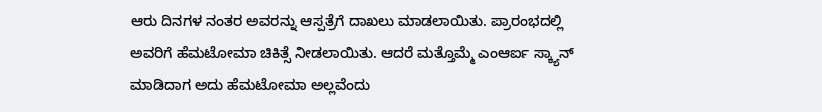ಆರು ದಿನಗಳ ನಂತರ ಅವರನ್ನು ಆಸ್ಪತ್ರೆಗೆ ದಾಖಲು ಮಾಡಲಾಯಿತು. ಪ್ರಾರಂಭದಲ್ಲಿ ಅವರಿಗೆ ಹೆಮಟೋಮಾ ಚಿಕಿತ್ಸೆ ನೀಡಲಾಯಿತು. ಆದರೆ ಮತ್ತೊಮ್ಮೆ ಎಂಆರ್ಐ ಸ್ಕ್ಯಾನ್ ಮಾಡಿದಾಗ ಅದು ಹೆಮಟೋಮಾ ಅಲ್ಲವೆಂದು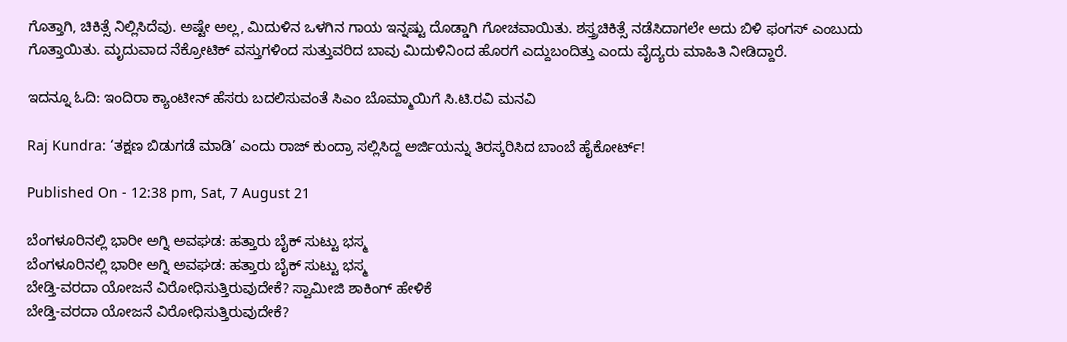ಗೊತ್ತಾಗಿ, ಚಿಕಿತ್ಸೆ ನಿಲ್ಲಿಸಿದೆವು. ಅಷ್ಟೇ ಅಲ್ಲ, ಮಿದುಳಿನ ಒಳಗಿನ ಗಾಯ ಇನ್ನಷ್ಟು ದೊಡ್ಡಾಗಿ ಗೋಚವಾಯಿತು. ಶಸ್ತ್ರಚಿಕಿತ್ಸೆ ನಡೆಸಿದಾಗಲೇ ಅದು ಬಿಳಿ ಫಂಗಸ್ ಎಂಬುದು ಗೊತ್ತಾಯಿತು. ಮೃದುವಾದ ನೆಕ್ರೋಟಿಕ್ ವಸ್ತುಗಳಿಂದ ಸುತ್ತುವರಿದ ಬಾವು ಮಿದುಳಿನಿಂದ ಹೊರಗೆ ಎದ್ದುಬಂದಿತ್ತು ಎಂದು ವೈದ್ಯರು ಮಾಹಿತಿ ನೀಡಿದ್ದಾರೆ.

ಇದನ್ನೂ ಓದಿ: ಇಂದಿರಾ ಕ್ಯಾಂಟೀನ್ ಹೆಸರು ಬದಲಿಸುವಂತೆ ಸಿಎಂ ಬೊಮ್ಮಾಯಿಗೆ ಸಿ.ಟಿ.ರವಿ ಮನವಿ

Raj Kundra: ‘ತಕ್ಷಣ ಬಿಡುಗಡೆ ಮಾಡಿ’ ಎಂದು ರಾಜ್ ಕುಂದ್ರಾ ಸಲ್ಲಿಸಿದ್ದ ಅರ್ಜಿಯನ್ನು ತಿರಸ್ಕರಿಸಿದ ಬಾಂಬೆ ಹೈಕೋರ್ಟ್!

Published On - 12:38 pm, Sat, 7 August 21

ಬೆಂಗಳೂರಿನಲ್ಲಿ ಭಾರೀ ಅಗ್ನಿ ಅವಘಡ: ಹತ್ತಾರು ಬೈಕ್ ಸುಟ್ಟು ಭಸ್ಮ
ಬೆಂಗಳೂರಿನಲ್ಲಿ ಭಾರೀ ಅಗ್ನಿ ಅವಘಡ: ಹತ್ತಾರು ಬೈಕ್ ಸುಟ್ಟು ಭಸ್ಮ
ಬೇಡ್ತಿ-ವರದಾ ಯೋಜನೆ ವಿರೋಧಿಸುತ್ತಿರುವುದೇಕೆ? ಸ್ವಾಮೀಜಿ ಶಾಕಿಂಗ್ ಹೇಳಿಕೆ
ಬೇಡ್ತಿ-ವರದಾ ಯೋಜನೆ ವಿರೋಧಿಸುತ್ತಿರುವುದೇಕೆ?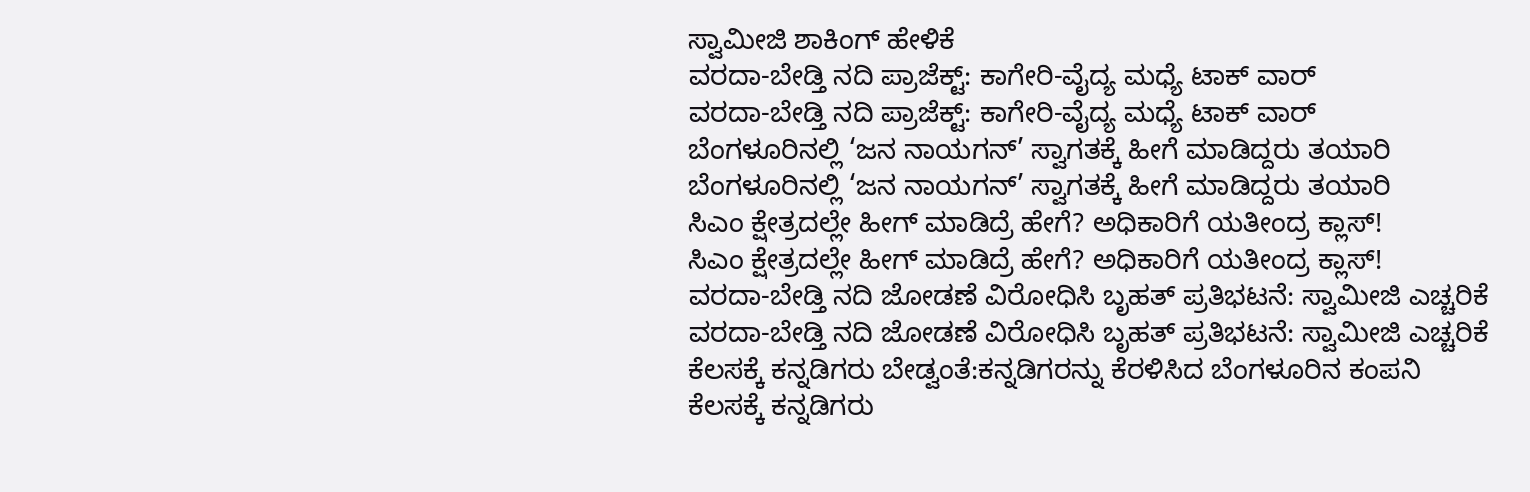ಸ್ವಾಮೀಜಿ ಶಾಕಿಂಗ್ ಹೇಳಿಕೆ
ವರದಾ-ಬೇಡ್ತಿ ನದಿ ಪ್ರಾಜೆಕ್ಟ್: ಕಾಗೇರಿ-ವೈದ್ಯ ಮಧ್ಯೆ ಟಾಕ್ ವಾರ್
ವರದಾ-ಬೇಡ್ತಿ ನದಿ ಪ್ರಾಜೆಕ್ಟ್: ಕಾಗೇರಿ-ವೈದ್ಯ ಮಧ್ಯೆ ಟಾಕ್ ವಾರ್
ಬೆಂಗಳೂರಿನಲ್ಲಿ ‘ಜನ ನಾಯಗನ್’ ಸ್ವಾಗತಕ್ಕೆ ಹೀಗೆ ಮಾಡಿದ್ದರು ತಯಾರಿ
ಬೆಂಗಳೂರಿನಲ್ಲಿ ‘ಜನ ನಾಯಗನ್’ ಸ್ವಾಗತಕ್ಕೆ ಹೀಗೆ ಮಾಡಿದ್ದರು ತಯಾರಿ
ಸಿಎಂ ಕ್ಷೇತ್ರದಲ್ಲೇ ಹೀಗ್ ಮಾಡಿದ್ರೆ ಹೇಗೆ? ಅಧಿಕಾರಿಗೆ ಯತೀಂದ್ರ ಕ್ಲಾಸ್!
ಸಿಎಂ ಕ್ಷೇತ್ರದಲ್ಲೇ ಹೀಗ್ ಮಾಡಿದ್ರೆ ಹೇಗೆ? ಅಧಿಕಾರಿಗೆ ಯತೀಂದ್ರ ಕ್ಲಾಸ್!
ವರದಾ-ಬೇಡ್ತಿ ನದಿ ಜೋಡಣೆ ವಿರೋಧಿಸಿ ಬೃಹತ್ ಪ್ರತಿಭಟನೆ: ಸ್ವಾಮೀಜಿ ಎಚ್ಚರಿಕೆ
ವರದಾ-ಬೇಡ್ತಿ ನದಿ ಜೋಡಣೆ ವಿರೋಧಿಸಿ ಬೃಹತ್ ಪ್ರತಿಭಟನೆ: ಸ್ವಾಮೀಜಿ ಎಚ್ಚರಿಕೆ
ಕೆಲಸಕ್ಕೆ ಕನ್ನಡಿಗರು ಬೇಡ್ವಂತೆ:ಕನ್ನಡಿಗರನ್ನು ಕೆರಳಿಸಿದ ಬೆಂಗಳೂರಿನ ಕಂಪನಿ
ಕೆಲಸಕ್ಕೆ ಕನ್ನಡಿಗರು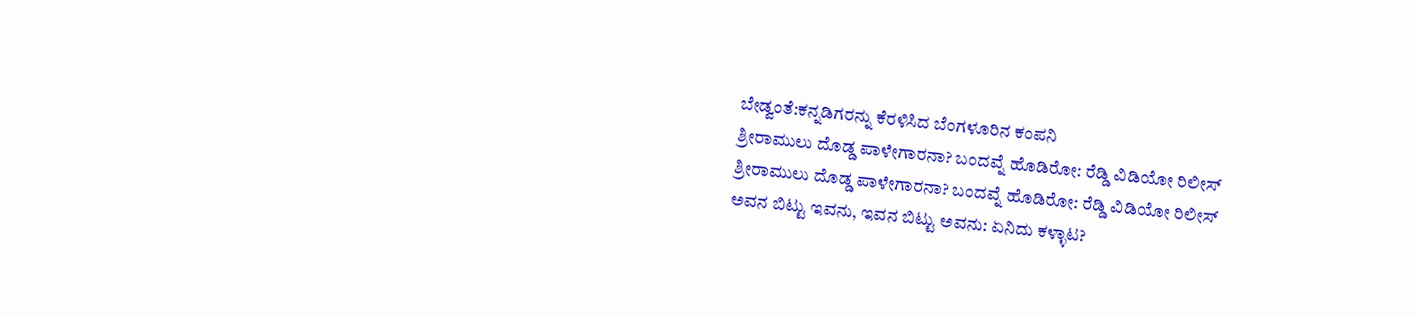ಬೇಡ್ವಂತೆ:ಕನ್ನಡಿಗರನ್ನು ಕೆರಳಿಸಿದ ಬೆಂಗಳೂರಿನ ಕಂಪನಿ
ಶ್ರೀರಾಮುಲು ದೊಡ್ಡ ಪಾಳೇಗಾರನಾ? ಬಂದವ್ನೆ ಹೊಡಿರೋ: ರೆಡ್ಡಿ ವಿಡಿಯೋ ರಿಲೀಸ್‌
ಶ್ರೀರಾಮುಲು ದೊಡ್ಡ ಪಾಳೇಗಾರನಾ? ಬಂದವ್ನೆ ಹೊಡಿರೋ: ರೆಡ್ಡಿ ವಿಡಿಯೋ ರಿಲೀಸ್‌
ಅವನ ಬಿಟ್ಟು ಇವನು, ಇವನ ಬಿಟ್ಟು ಅವನು: ಏನಿದು ಕಳ್ಳಾಟ?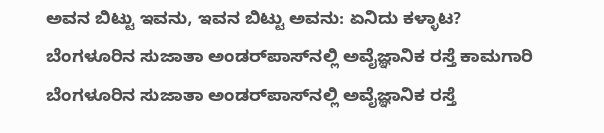ಅವನ ಬಿಟ್ಟು ಇವನು, ಇವನ ಬಿಟ್ಟು ಅವನು: ಏನಿದು ಕಳ್ಳಾಟ?
ಬೆಂಗಳೂರಿನ ಸುಜಾತಾ ಅಂಡರ್‌ಪಾಸ್‌ನಲ್ಲಿ ಅವೈಜ್ಞಾನಿಕ ರಸ್ತೆ ಕಾಮಗಾರಿ
ಬೆಂಗಳೂರಿನ ಸುಜಾತಾ ಅಂಡರ್‌ಪಾಸ್‌ನಲ್ಲಿ ಅವೈಜ್ಞಾನಿಕ ರಸ್ತೆ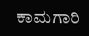ಕಾಮಗಾರಿ